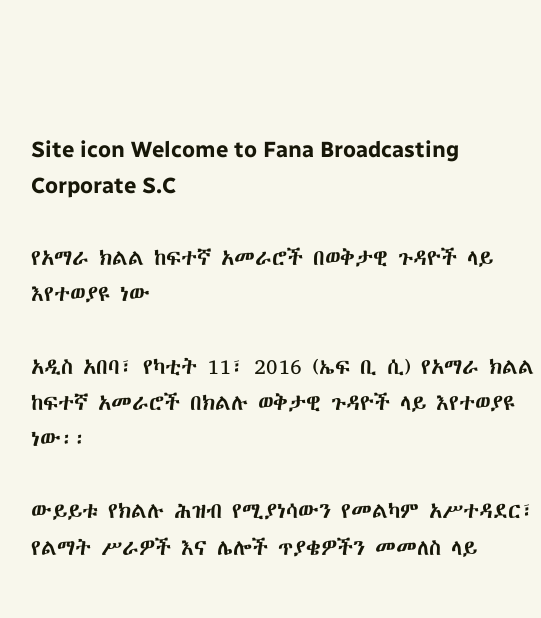Site icon Welcome to Fana Broadcasting Corporate S.C

የአማራ ክልል ከፍተኛ አመራሮች በወቅታዊ ጉዳዮች ላይ እየተወያዩ ነው

አዲስ አበባ፣ የካቲት 11፣ 2016 (ኤፍ ቢ ሲ) የአማራ ክልል ከፍተኛ አመራሮች በክልሉ ወቅታዊ ጉዳዮች ላይ እየተወያዩ ነው፡፡

ውይይቱ የክልሉ ሕዝብ የሚያነሳውን የመልካም አሥተዳደር፣ የልማት ሥራዎች እና ሌሎች ጥያቄዎችን መመለስ ላይ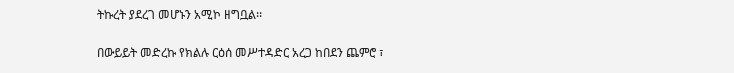ትኩረት ያደረገ መሆኑን አሚኮ ዘግቧል፡፡

በውይይት መድረኩ የክልሉ ርዕሰ መሥተዳድር አረጋ ከበደን ጨምሮ ፣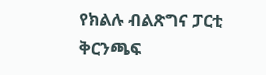የክልሉ ብልጽግና ፓርቲ ቅርንጫፍ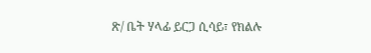ጽ/ ቤት ሃላፊ ይርጋ ሲሳይ፣ የክልሉ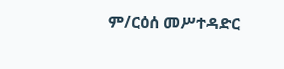ም/ርዕሰ መሥተዳድር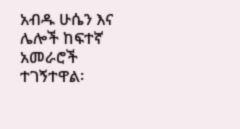አብዱ ሁሴን እና ሌሎች ከፍተኛ አመራሮች ተገኝተዋል፡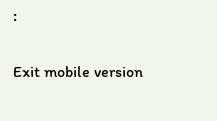፡

Exit mobile version